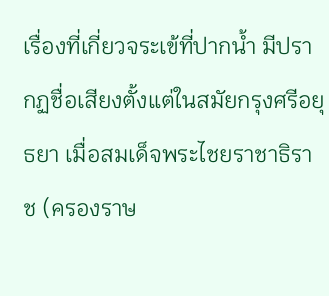เรื่องที่เกี่ยวจระเข้ที่ปากน้ำ มีปรากฏชื่อเสียงตั้งแต่ในสมัยกรุงศรีอยุธยา เมื่อสมเด็จพระไชยราชาธิราช (ครองราษ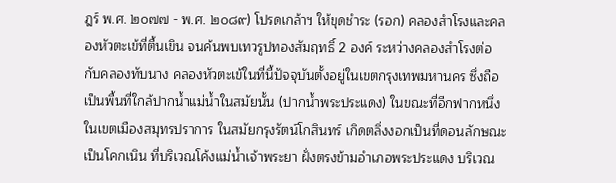ฎร์ พ.ศ. ๒๐๗๗ - พ.ศ. ๒๐๘๙) โปรดเกล้าฯ ให้ขุดชำระ (รอก) คลองสำโรงและคลองหัวตะเข้ที่ตื้นเขิน จนค้นพบเทวรูปทองสัมฤทธิ์ 2 องค์ ระหว่างคลองสำโรงต่อกับคลองทับนาง คลองหัวตะเข้ในที่นี้ปัจจุบันตั้งอยู่ในเขตกรุงเทพมหานคร ซึ่งถือเป็นพื้นที่ใกล้ปากน้ำแม่น้ำในสมัยนั้น (ปากน้ำพระประแดง) ในขณะที่อีกฟากหนึ่งในเขตเมืองสมุทรปราการ ในสมัยกรุงรัตน์โกสินทร์ เกิดตลิ่งงอกเป็นที่ดอนลักษณะเป็นโคกเนิน ที่บริเวณโค้งแม่น้ำเจ้าพระยา ฝั่งตรงข้ามอำเภอพระประแดง บริเวณ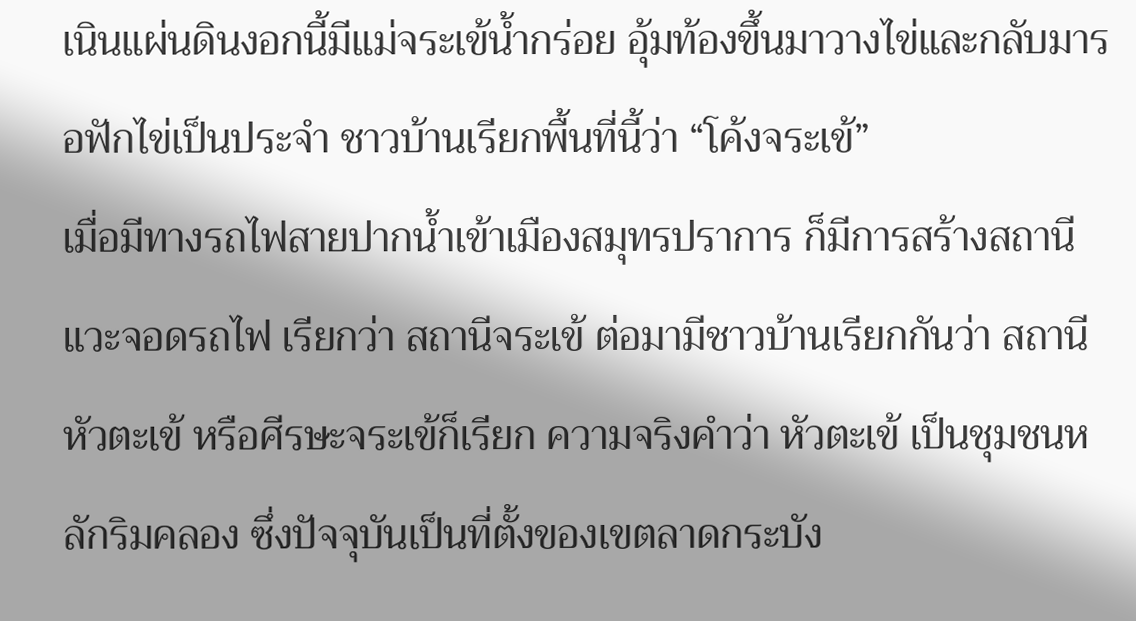เนินแผ่นดินงอกนี้มีแม่จระเข้น้ำกร่อย อุ้มท้องขึ้นมาวางไข่และกลับมารอฟักไข่เป็นประจำ ชาวบ้านเรียกพื้นที่นี้ว่า “โค้งจระเข้”
เมื่อมีทางรถไฟสายปากน้ำเข้าเมืองสมุทรปราการ ก็มีการสร้างสถานีแวะจอดรถไฟ เรียกว่า สถานีจระเข้ ต่อมามีชาวบ้านเรียกกันว่า สถานีหัวตะเข้ หรือศีรษะจระเข้ก็เรียก ความจริงคำว่า หัวตะเข้ เป็นชุมชนหลักริมคลอง ซึ่งปัจจุบันเป็นที่ตั้งของเขตลาดกระบัง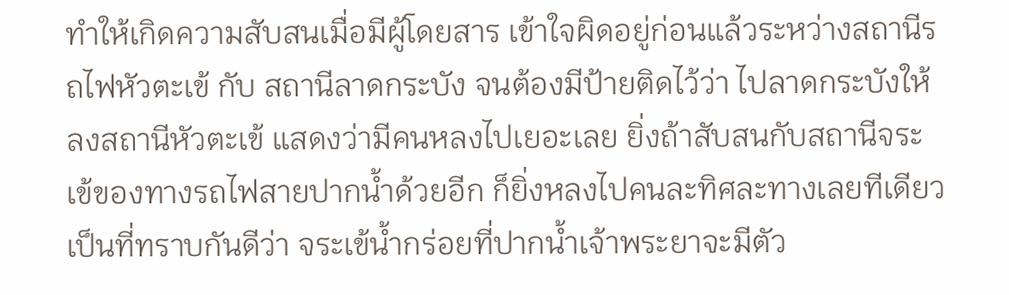ทำให้เกิดความสับสนเมื่อมีผู้โดยสาร เข้าใจผิดอยู่ก่อนแล้วระหว่างสถานีรถไฟหัวตะเข้ กับ สถานีลาดกระบัง จนต้องมีป้ายติดไว้ว่า ไปลาดกระบังให้ลงสถานีหัวตะเข้ แสดงว่ามีคนหลงไปเยอะเลย ยิ่งถ้าสับสนกับสถานีจระเข้ของทางรถไฟสายปากน้ำด้วยอีก ก็ยิ่งหลงไปคนละทิศละทางเลยทีเดียว
เป็นที่ทราบกันดีว่า จระเข้น้ำกร่อยที่ปากน้ำเจ้าพระยาจะมีตัว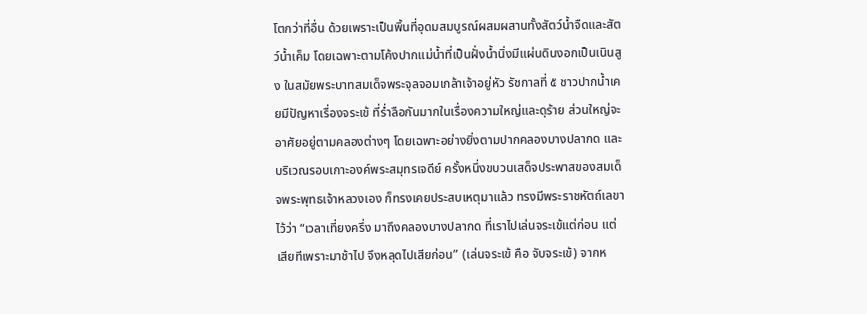โตกว่าที่อื่น ด้วยเพราะเป็นพิ้นที่อุดมสมบูรณ์ผสมผสานทั้งสัตว์น้ำจืดและสัตว์น้ำเค็ม โดยเฉพาะตามโค้งปากแม่น้ำที่เป็นฝั่งน้ำนิ่งมีแผ่นดินงอกเป็นเนินสูง ในสมัยพระบาทสมเด็จพระจุลจอมเกล้าเจ้าอยู่หัว รัชกาลที่ ๕ ชาวปากน้ำเคยมีปัญหาเรื่องจระเข้ ที่ร่ำลือกันมากในเรื่องความใหญ่และดุร้าย ส่วนใหญ่จะอาศัยอยู่ตามคลองต่างๆ โดยเฉพาะอย่างยิ่งตามปากคลองบางปลากด และบริเวณรอบเกาะองค์พระสมุทรเจดีย์ ครั้งหนึ่งขบวนเสด็จประพาสของสมเด็จพระพุทธเจ้าหลวงเอง ก็ทรงเคยประสบเหตุมาแล้ว ทรงมีพระราชหัตถ์เลขา ไว้ว่า “เวลาเที่ยงครึ่ง มาถึงคลองบางปลากด ที่เราไปเล่นจระเข้แต่ก่อน แต่เสียทีเพราะมาช้าไป จึงหลุดไปเสียก่อน” (เล่นจระเข้ คือ จับจระเข้) จากห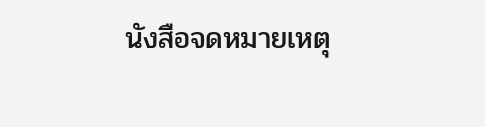นังสือจดหมายเหตุ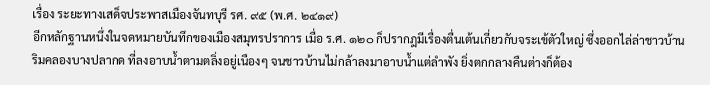เรื่อง ระยะทางเสด็จประพาสเมืองจันทบุรี รศ. ๙๕ (พ.ศ. ๒๔๑๙)
อีกหลักฐานหนึ่งในจดหมายบันทึกของเมืองสมุทรปราการ เมื่อ ร.ศ. ๑๒๐ ก็ปรากฎมีเรื่องตื่นเต้นเกี่ยวกับจระเข้ตัวใหญ่ ซึ่งออกไล่ล่าชาวบ้านริมคลองบางปลากด ที่ลงอาบน้ำตามตลิ่งอยู่เนืองๆ จนชาวบ้านไม่กล้าลงมาอาบน้ำแต่ลำพัง ยิ่งตกกลางคืนต่างก็ต้อง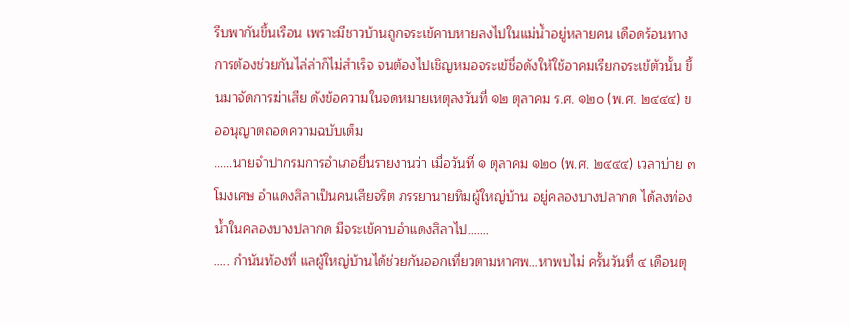รีบพากันขึ้นเรือน เพราะมีชาวบ้านถูกจระเข้คาบหายลงไปในแม่น้ำอยู่หลายคน เดือดร้อนทางการต้องช่วยกันไล่ล่าก็ไม่สำเร็จ จนต้องไปเชิญหมอจระเข้ชื่อดังให้ใช้อาคมเรียกจระเข้ตัวนั้น ขึ้นมาจัดการฆ่าเสีย ดังข้อความในจดหมายเหตุลงวันที่ ๑๒ ตุลาคม ร.ศ. ๑๒๐ (พ.ศ. ๒๔๔๔) ขออนุญาตถอดความฉบับเต็ม
……นายจำปากรมการอำเภอยื่นรายงานว่า เมื่อวันที่ ๑ ตุลาคม ๑๒๐ (พ.ศ. ๒๔๔๔) เวลาบ่าย ๓ โมงเศษ อำแดงสิลาเป็นคนเสียจริต ภรรยานายทิมผู้ใหญ่บ้าน อยู่คลองบางปลากด ได้ลงท่องน้ำในคลองบางปลากด มีจระเข้คาบอำแดงสิลาไป…….
….. กำนันท้องที่ แลผู้ใหญ่บ้านได้ช่วยกันออกเที่ยวตามหาศพ…หาพบไม่ ครั้นวันที่ ๔ เดือนตุ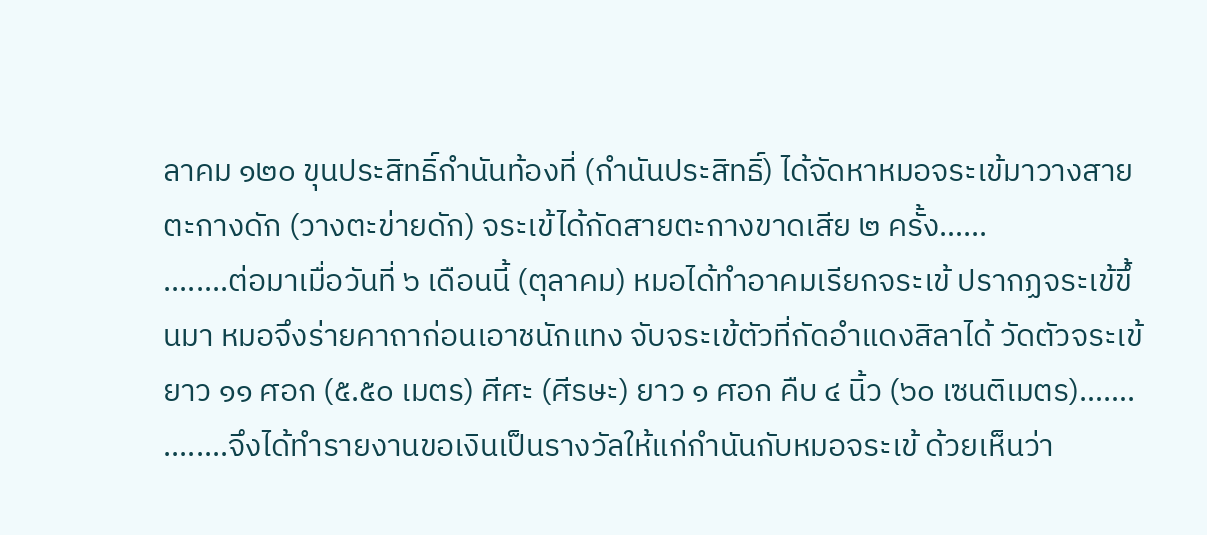ลาคม ๑๒๐ ขุนประสิทธิ์กำนันท้องที่ (กำนันประสิทธิ์) ได้จัดหาหมอจระเข้มาวางสายตะกางดัก (วางตะข่ายดัก) จระเข้ได้กัดสายตะกางขาดเสีย ๒ ครั้ง…...
........ต่อมาเมื่อวันที่ ๖ เดือนนี้ (ตุลาคม) หมอได้ทำอาคมเรียกจระเข้ ปรากฏจระเข้ขึ้นมา หมอจึงร่ายคาถาก่อนเอาชนักแทง จับจระเข้ตัวที่กัดอำแดงสิลาได้ วัดตัวจระเข้ยาว ๑๑ ศอก (๕.๕๐ เมตร) ศีศะ (ศีรษะ) ยาว ๑ ศอก คืบ ๔ นิ้ว (๖๐ เซนติเมตร)…….
........จึงได้ทำรายงานขอเงินเป็นรางวัลให้แก่กำนันกับหมอจระเข้ ด้วยเห็นว่า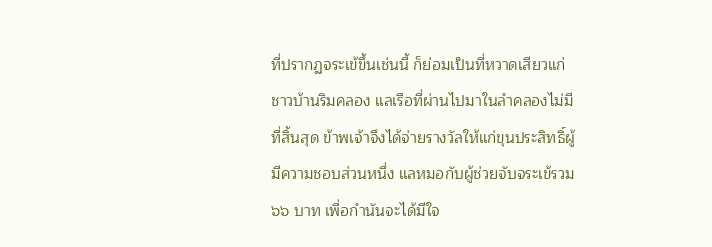ที่ปรากฏจระเข้ขึ้นเช่นนี้ ก็ย่อมเป็นที่หวาดเสียวแก่ชาวบ้านริมคลอง แลเรือที่ผ่านไปมาในลำคลองไม่มีที่สิ้นสุด ข้าพเจ้าจึงได้จ่ายรางวัลให้แก่ขุนประสิทธิ์ผู้มีความชอบส่วนหนึ่ง แลหมอกับผู้ช่วยจับจระเข้รวม ๖๖ บาท เพื่อกำนันจะได้มีใจ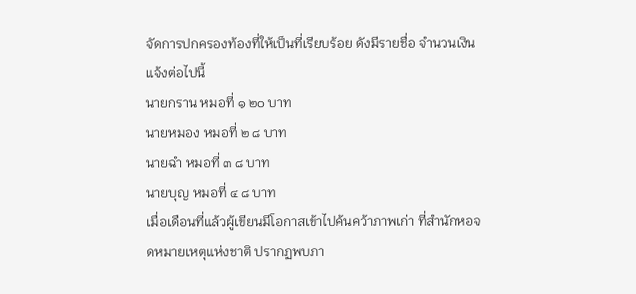จัดการปกครองท้องที่ให้เป็นที่เรียบร้อย ดังมีรายชื่อ จำนวนเงินแจ้งต่อไปนี้
นายกราน หมอที่ ๑ ๒๐ บาท
นายหมอง หมอที่ ๒ ๘ บาท
นายฉำ หมอที่ ๓ ๘ บาท
นายบุญ หมอที่ ๔ ๘ บาท
เมื่อเดือนที่แล้วผู้เขียนมีโอกาสเข้าไปค้นคว้าภาพเก่า ที่สำนักหอจดหมายเหตุแห่งชาติ ปรากฏพบภา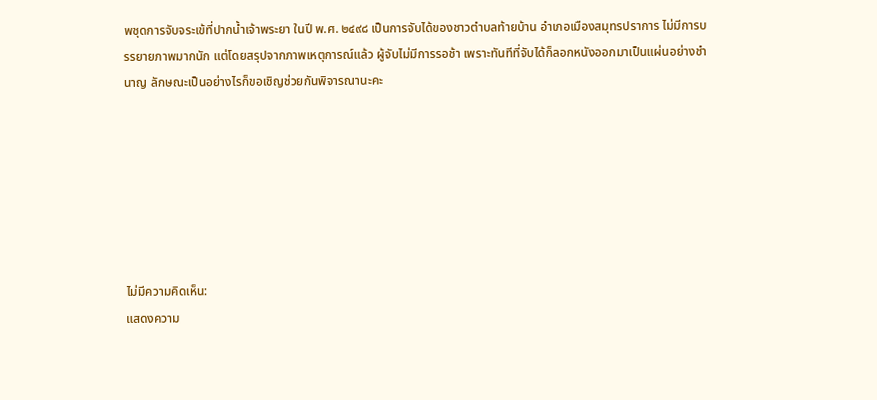พชุดการจับจระเข้ที่ปากน้ำเจ้าพระยา ในปี พ.ศ. ๒๔๙๘ เป็นการจับได้ของชาวตำบลท้ายบ้าน อำเภอเมืองสมุทรปราการ ไม่มีการบรรยายภาพมากนัก แต่โดยสรุปจากภาพเหตุการณ์แล้ว ผู้จับไม่มีการรอช้า เพราะทันทีที่จับได้ก็ลอกหนังออกมาเป็นแผ่นอย่างชำนาญ ลักษณะเป็นอย่างไรก็ขอเชิญช่วยกันพิจารณานะคะ







ไม่มีความคิดเห็น:
แสดงความ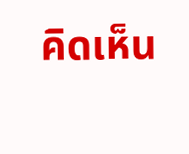คิดเห็น